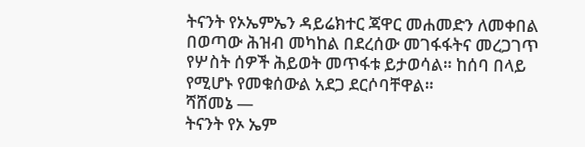ትናንት የኦኤምኤን ዳይሬክተር ጃዋር መሐመድን ለመቀበል በወጣው ሕዝብ መካከል በደረሰው መገፋፋትና መረጋገጥ የሦስት ሰዎች ሕይወት መጥፋቱ ይታወሳል። ከሰባ በላይ የሚሆኑ የመቁሰውል አደጋ ደርሶባቸዋል።
ሻሸመኔ —
ትናንት የኦ ኤም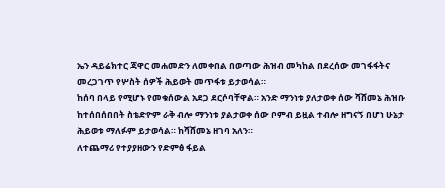ኤን ዳይሬክተር ጃዋር መሐመድን ለመቀበል በወጣው ሕዝብ መካከል በደረሰው መገፋፋትና መረጋገጥ የሦስት ሰዎች ሕይወት መጥፋቱ ይታወሳል።
ከሰባ በላይ የሚሆኑ የመቁሰውል አደጋ ደርሶባቸዋል። አንድ ማንነቱ ያለታወቀ ሰው ሻሸመኔ ሕዝቡ ከተሰበሰበበት ስቴድዮም ራቅ ብሎ ማንነቱ ያልታወቀ ሰው ቦምብ ይዟል ተብሎ ዘግናኝ በሆነ ሁኔታ ሕይወቱ ማለፉም ይታወሳል። ከሻሸመኔ ዘገባ አለን።
ለተጨማሪ የተያያዘውን የድምፅ ፋይል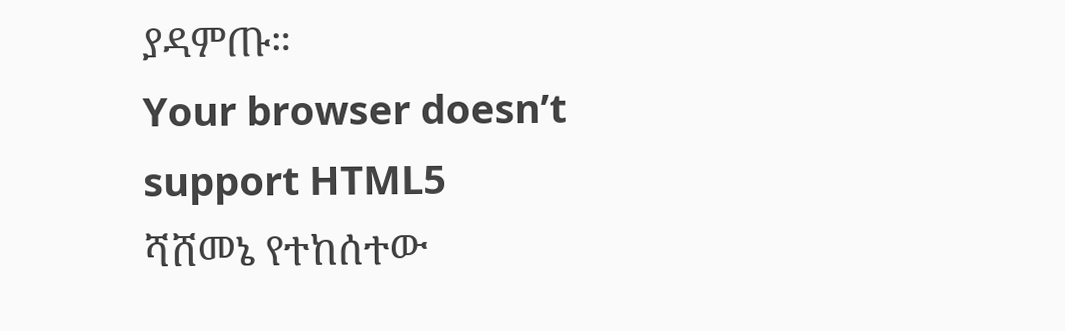ያዳምጡ።
Your browser doesn’t support HTML5
ሻሸመኔ የተከሰተው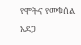የሞትና የመቁሰል አደጋ